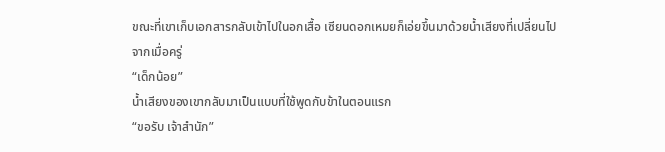ขณะที่เขาเก็บเอกสารกลับเข้าไปในอกเสื้อ เซียนดอกเหมยก็เอ่ยขึ้นมาด้วยน้ำเสียงที่เปลี่ยนไปจากเมื่อครู่
“เด็กน้อย”
น้ำเสียงของเขากลับมาเป็นแบบที่ใช้พูดกับข้าในตอนแรก
“ขอรับ เจ้าสำนัก”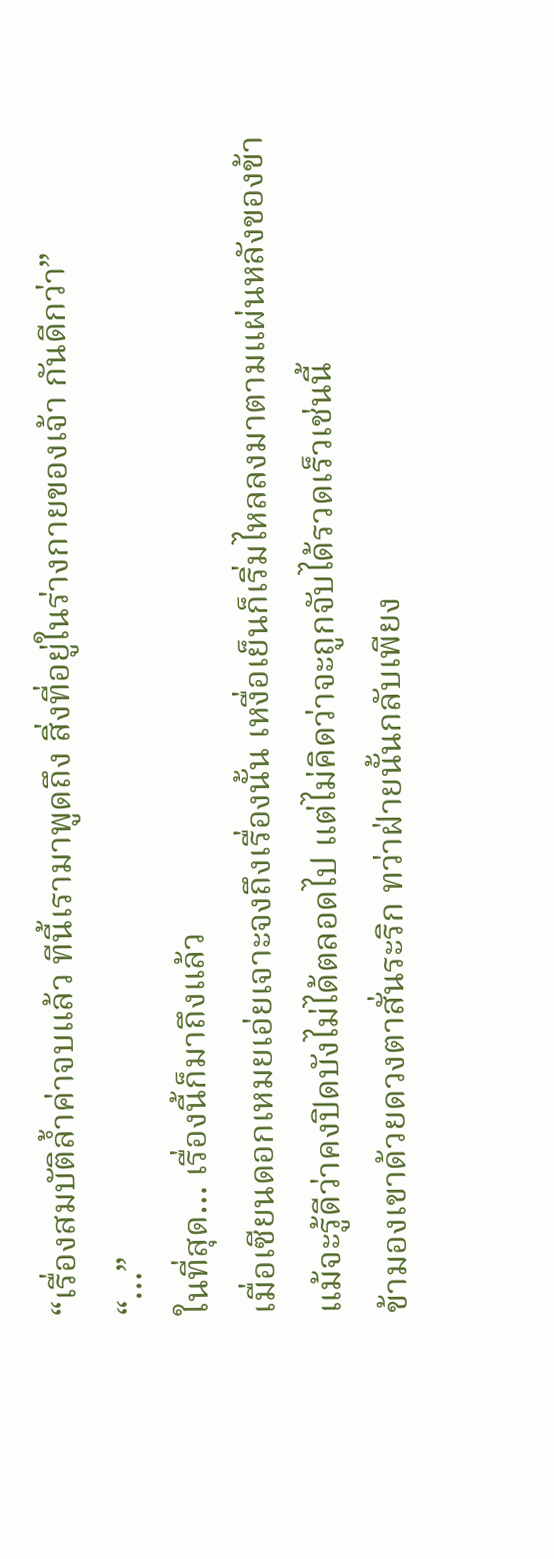“เรื่องสมบัติล้ำค่าจบแล้ว ทีนี้เรามาพูดถึง สิ่งที่อยู่ในร่างกายของเจ้า กันดีกว่า”
“…”
ในที่สุด… เรื่องนี้ก็มาถึงแล้ว
เมื่อเซียนดอกเหมยเอ่ยเจาะจงถึงเรื่องนั้น เหงื่อเย็นก็เริ่มไหลลงมาตามแผ่นหลังของข้า
แม้จะรู้ดีว่าคงปิดบังไม่ได้ตลอดไป แต่ไม่คิดว่าจะถูกจับได้รวดเร็วเช่นนี้
ข้ามองเขาด้วยดวงตาสั่นระริก ทว่าฝ่ายนั้นกลับเพียง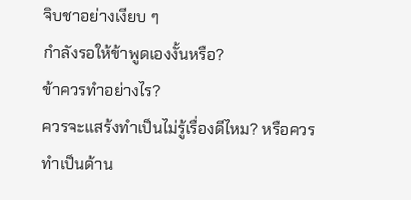จิบชาอย่างเงียบ ๆ
กำลังรอให้ข้าพูดเองงั้นหรือ?
ข้าควรทำอย่างไร?
ควรจะแสร้งทำเป็นไม่รู้เรื่องดีไหม? หรือควรทำเป็นด้าน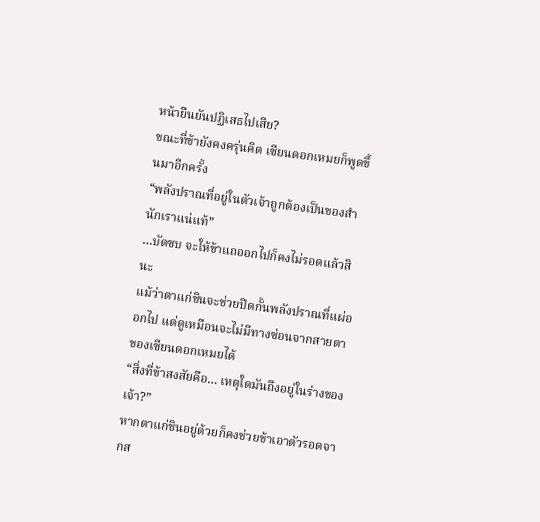หน้ายืนยันปฏิเสธไปเสีย?
ขณะที่ข้ายังคงครุ่นคิด เซียนดอกเหมยก็พูดขึ้นมาอีกครั้ง
“พลังปราณที่อยู่ในตัวเจ้าถูกต้องเป็นของสำนักเราแน่แท้”
…บัดซบ จะให้ข้าแถออกไปก็คงไม่รอดแล้วสินะ
แม้ว่าตาแก่ชินจะช่วยปิดกั้นพลังปราณที่แผ่ออกไป แต่ดูเหมือนจะไม่มีทางซ่อนจากสายตาของเซียนดอกเหมยได้
“สิ่งที่ข้าสงสัยคือ… เหตุใดมันถึงอยู่ในร่างของเจ้า?”
หากตาแก่ชินอยู่ด้วยก็คงช่วยข้าเอาตัวรอดจากส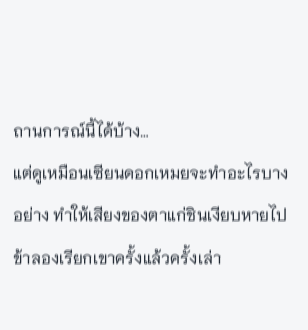ถานการณ์นี้ได้บ้าง…
แต่ดูเหมือนเซียนดอกเหมยจะทำอะไรบางอย่าง ทำให้เสียงของตาแก่ชินเงียบหายไป
ข้าลองเรียกเขาครั้งแล้วครั้งเล่า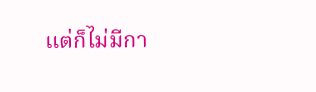แต่ก็ไม่มีกา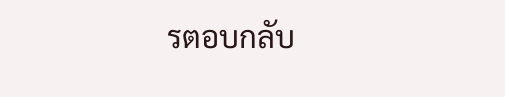รตอบกลับ